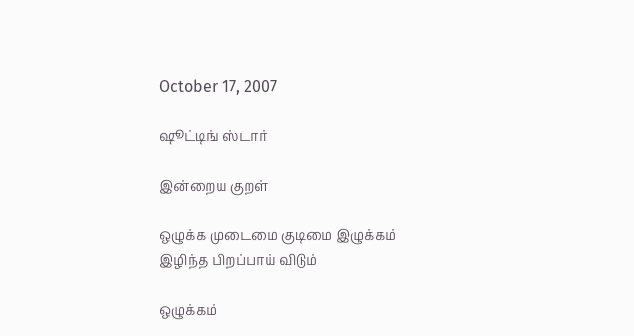October 17, 2007

ஷூட்டிங் ஸ்டார்

இன்றைய குறள்

ஒழுக்க முடைமை குடிமை இழுக்கம்
இழிந்த பிறப்பாய் விடும்

ஒழுக்கம்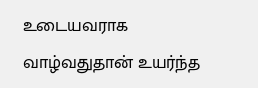உடையவராக வாழ்வதுதான் உயர்ந்த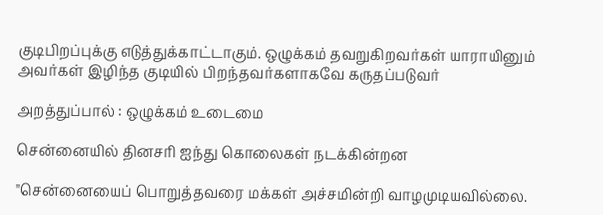குடிபிறப்புக்கு எடுத்துக்காட்டாகும். ஒழுக்கம் தவறுகிறவர்கள் யாராயினும் அவர்கள் இழிந்த குடியில் பிறந்தவர்களாகவே கருதப்படுவர்

அறத்துப்பால் : ஒழுக்கம் உடைமை

சென்னையில் தினசரி ஐந்து கொலைகள் நடக்கின்றன

"சென்னையைப் பொறுத்தவரை மக்கள் அச்சமின்றி வாழமுடியவில்லை.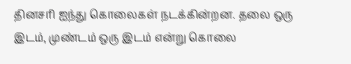தினசரி ஐந்து கொலைகள் நடக்கின்றன. தலை ஒரு இடம், முண்டம் ஒரு இடம் என்று கொலை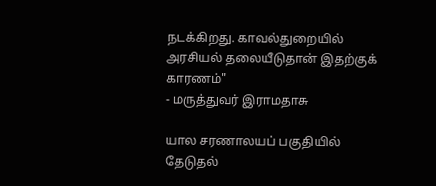நடக்கிறது. காவல்துறையில் அரசியல் தலையீடுதான் இதற்குக் காரணம்"
- மருத்துவர் இராமதாசு

யால சரணாலயப் பகுதியில் தேடுதல்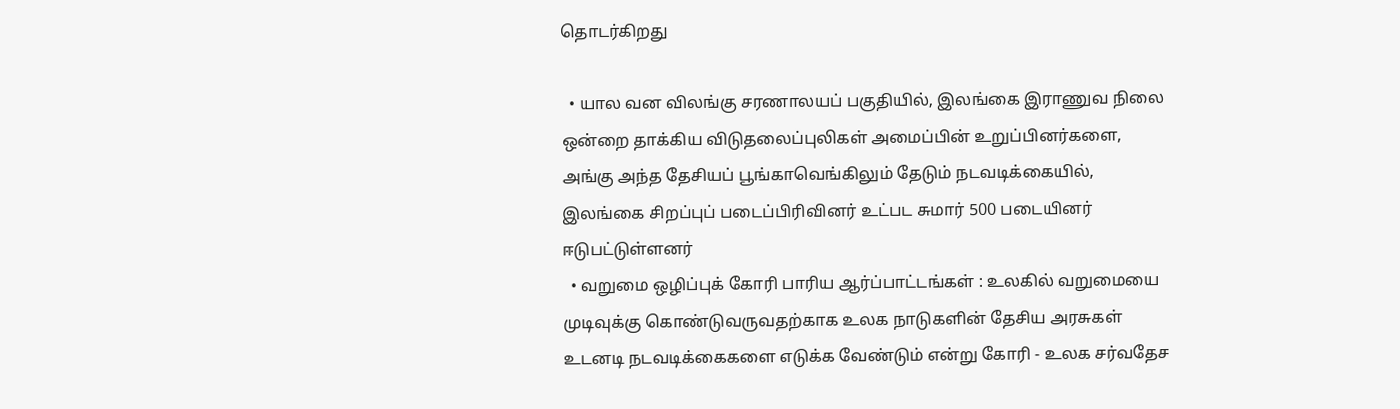தொடர்கிறது

  • யால வன விலங்கு சரணாலயப் பகுதியில், இலங்கை இராணுவ நிலை ஒன்றை தாக்கிய விடுதலைப்புலிகள் அமைப்பின் உறுப்பினர்களை, அங்கு அந்த தேசியப் பூங்காவெங்கிலும் தேடும் நடவடிக்கையில், இலங்கை சிறப்புப் படைப்பிரிவினர் உட்பட சுமார் 500 படையினர் ஈடுபட்டுள்ளனர்
  • வறுமை ஒழிப்புக் கோரி பாரிய ஆர்ப்பாட்டங்கள் : உலகில் வறுமையை முடிவுக்கு கொண்டுவருவதற்காக உலக நாடுகளின் தேசிய அரசுகள் உடனடி நடவடிக்கைகளை எடுக்க வேண்டும் என்று கோரி - உலக சர்வதேச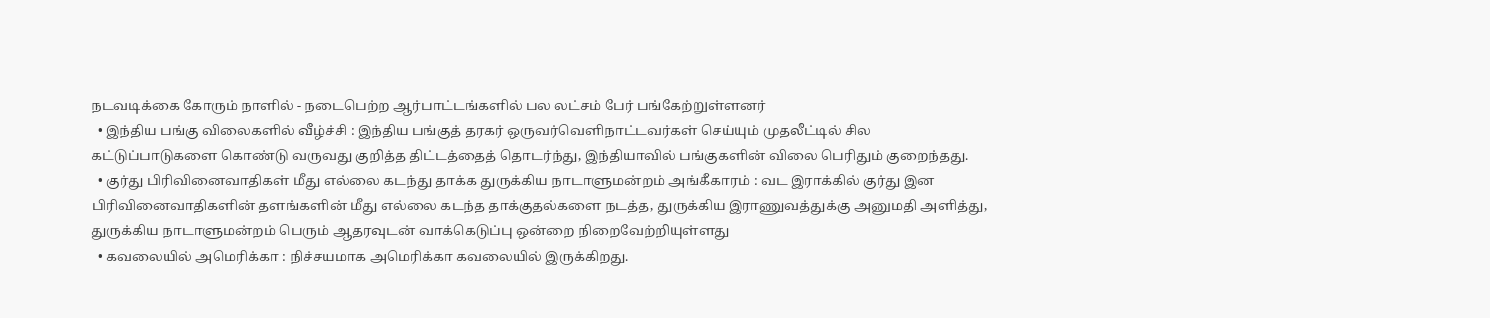நடவடிக்கை கோரும் நாளில் - நடைபெற்ற ஆர்பாட்டங்களில் பல லட்சம் பேர் பங்கேற்றுள்ளனர்
  • இந்திய பங்கு விலைகளில் வீழ்ச்சி : இந்திய பங்குத் தரகர் ஒருவர்வெளிநாட்டவர்கள் செய்யும் முதலீட்டில் சில கட்டுப்பாடுகளை கொண்டு வருவது குறித்த திட்டத்தைத் தொடர்ந்து, இந்தியாவில் பங்குகளின் விலை பெரிதும் குறைந்தது.
  • குர்து பிரிவினைவாதிகள் மீது எல்லை கடந்து தாக்க துருக்கிய நாடாளுமன்றம் அங்கீகாரம் : வட இராக்கில் குர்து இன பிரிவினைவாதிகளின் தளங்களின் மீது எல்லை கடந்த தாக்குதல்களை நடத்த, துருக்கிய இராணுவத்துக்கு அனுமதி அளித்து, துருக்கிய நாடாளுமன்றம் பெரும் ஆதரவுடன் வாக்கெடுப்பு ஒன்றை நிறைவேற்றியுள்ளது
  • கவலையில் அமெரிக்கா : நிச்சயமாக அமெரிக்கா கவலையில் இருக்கிறது.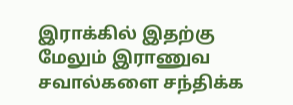இராக்கில் இதற்கு மேலும் இராணுவ சவால்களை சந்திக்க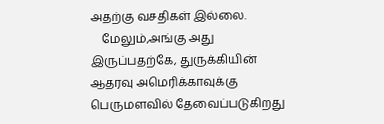அதற்கு வசதிகள் இல்லை.
    மேலும்,அங்கு அது இருப்பதற்கே, துருக்கியின் ஆதரவு அமெரிக்காவுக்கு பெருமளவில் தேவைப்படுகிறது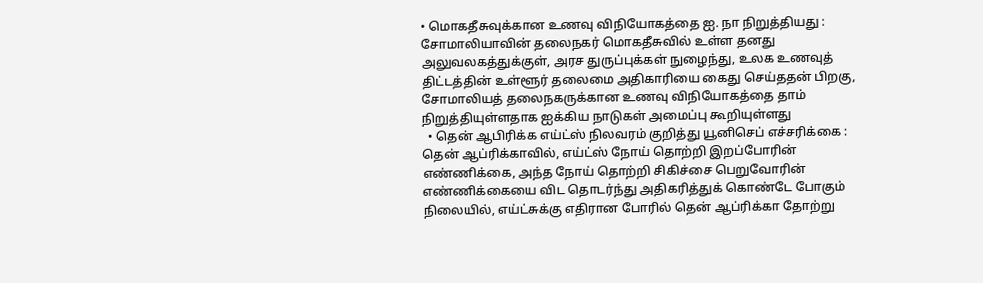• மொகதீசுவுக்கான உணவு விநியோகத்தை ஐ. நா நிறுத்தியது : சோமாலியாவின் தலைநகர் மொகதீசுவில் உள்ள தனது அலுவலகத்துக்குள், அரச துருப்புக்கள் நுழைந்து, உலக உணவுத் திட்டத்தின் உள்ளூர் தலைமை அதிகாரியை கைது செய்ததன் பிறகு, சோமாலியத் தலைநகருக்கான உணவு விநியோகத்தை தாம் நிறுத்தியுள்ளதாக ஐக்கிய நாடுகள் அமைப்பு கூறியுள்ளது
  • தென் ஆபிரிக்க எய்ட்ஸ் நிலவரம் குறித்து யூனிசெப் எச்சரிக்கை : தென் ஆப்ரிக்காவில், எய்ட்ஸ் நோய் தொற்றி இறப்போரின் எண்ணிக்கை, அந்த நோய் தொற்றி சிகிச்சை பெறுவோரின் எண்ணிக்கையை விட தொடர்ந்து அதிகரித்துக் கொண்டே போகும் நிலையில், எய்ட்சுக்கு எதிரான போரில் தென் ஆப்ரிக்கா தோற்று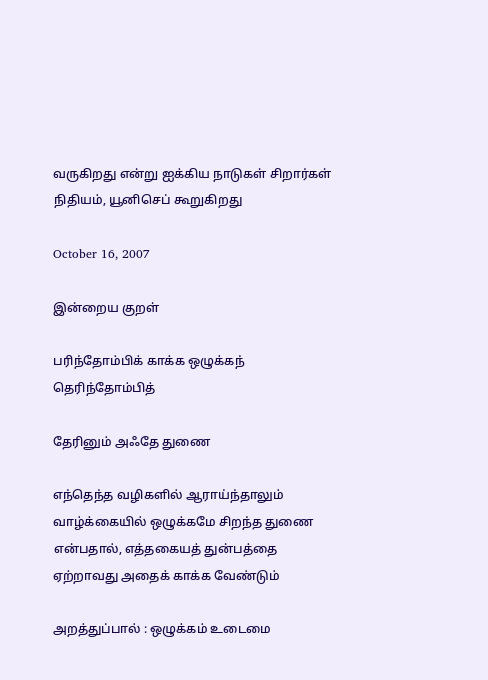வருகிறது என்று ஐக்கிய நாடுகள் சிறார்கள் நிதியம், யூனிசெப் கூறுகிறது

October 16, 2007

இன்றைய குறள்

பரிந்தோம்பிக் காக்க ஒழுக்கந் தெரிந்தோம்பித்

தேரினும் அஃதே துணை

எந்தெந்த வழிகளில் ஆராய்ந்தாலும் வாழ்க்கையில் ஒழுக்கமே சிறந்த துணை என்பதால், எத்தகையத் துன்பத்தை ஏற்றாவது அதைக் காக்க வேண்டும்

அறத்துப்பால் : ஒழுக்கம் உடைமை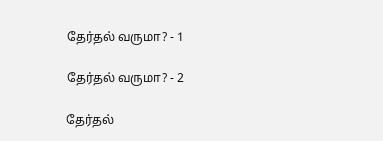தேர்தல் வருமா? - 1

தேர்தல் வருமா? - 2

தேர்தல்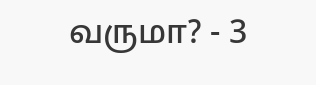வருமா? - 3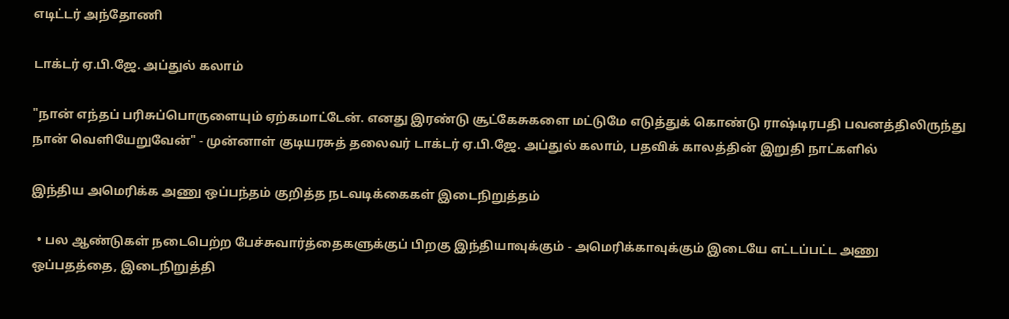எடிட்டர் அந்தோணி

டாக்டர் ஏ.பி.ஜே. அப்துல் கலாம்

"நான் எந்தப் பரிசுப்பொருளையும் ஏற்கமாட்டேன். எனது இரண்டு சூட்கேசுகளை மட்டுமே எடுத்துக் கொண்டு ராஷ்டிரபதி பவனத்திலிருந்து நான் வெளியேறுவேன்" - முன்னாள் குடியரசுத் தலைவர் டாக்டர் ஏ.பி.ஜே. அப்துல் கலாம், பதவிக் காலத்தின் இறுதி நாட்களில்

இந்திய அமெரிக்க அணு ஒப்பந்தம் குறித்த நடவடிக்கைகள் இடைநிறுத்தம்

  • பல ஆண்டுகள் நடைபெற்ற பேச்சுவார்த்தைகளுக்குப் பிறகு இந்தியாவுக்கும் - அமெரிக்காவுக்கும் இடையே எட்டப்பட்ட அணு ஒப்பதத்தை, இடைநிறுத்தி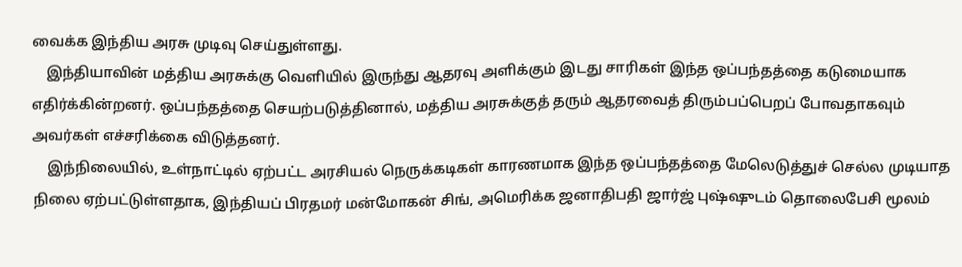வைக்க இந்திய அரசு முடிவு செய்துள்ளது.
    இந்தியாவின் மத்திய அரசுக்கு வெளியில் இருந்து ஆதரவு அளிக்கும் இடது சாரிகள் இந்த ஒப்பந்தத்தை கடுமையாக எதிர்க்கின்றனர். ஒப்பந்தத்தை செயற்படுத்தினால், மத்திய அரசுக்குத் தரும் ஆதரவைத் திரும்பப்பெறப் போவதாகவும் அவர்கள் எச்சரிக்கை விடுத்தனர்.
    இந்நிலையில், உள்நாட்டில் ஏற்பட்ட அரசியல் நெருக்கடிகள் காரணமாக இந்த ஒப்பந்தத்தை மேலெடுத்துச் செல்ல முடியாத நிலை ஏற்பட்டுள்ளதாக, இந்தியப் பிரதமர் மன்மோகன் சிங், அமெரிக்க ஜனாதிபதி ஜார்ஜ் புஷ்ஷுடம் தொலைபேசி மூலம்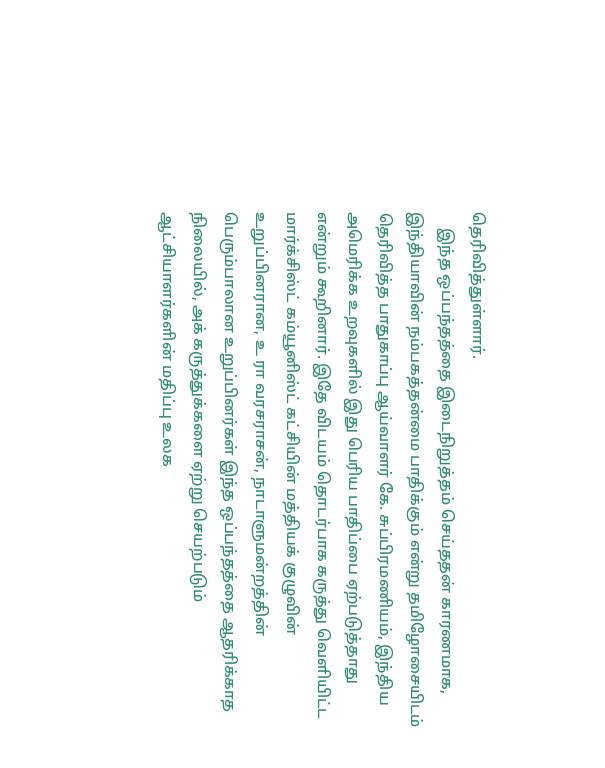தெரிவித்துள்ளார்.
    இந்த ஒப்பந்தத்தை இடைநிறுத்தம் செய்ததன் காரணமாக, இந்தியாவின் நம்பகத்தன்மை பாதிக்கும் என்று தமிழோசையிடம் தெரிவித்த பாதுகாப்பு ஆய்வாளர் கே. சுப்பிரமணியம், இந்திய அமெரிக்க உறவுகளில் இது பெரிய பாதிப்பை ஏற்படுத்தாது என்றும் கூறினார். இதே விடயம் தொடர்பாக கருத்து வெளியிட்ட மார்க்சிஸ்ட் கம்யூனிஸ்ட் கட்சியின் மத்தியக் குழுவின் உறுப்பினரான, உ ரா வரசராசன், நாடாளுமன்றத்தின் பெரும்பாலான உறுப்பினர்கள் இந்த ஒப்பந்தத்தை ஆதரிக்காத நிலையில், அக் கருத்துக்களை ஏற்று செயற்படும் ஆட்சியாளர்களின் மதிப்பு உலக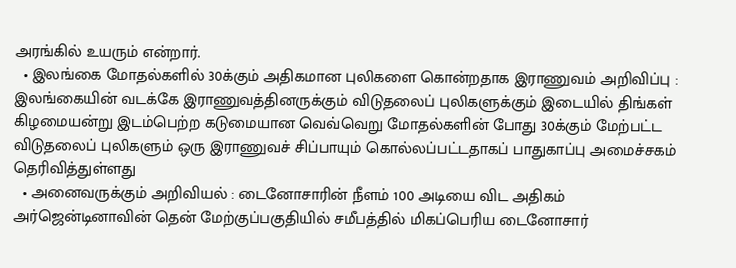அரங்கில் உயரும் என்றார்.
  • இலங்கை மோதல்களில் 30க்கும் அதிகமான புலிகளை கொன்றதாக இராணுவம் அறிவிப்பு : இலங்கையின் வடக்கே இராணுவத்தினருக்கும் விடுதலைப் புலிகளுக்கும் இடையில் திங்கள் கிழமையன்று இடம்பெற்ற கடுமையான வெவ்வெறு மோதல்களின் போது 30க்கும் மேற்பட்ட விடுதலைப் புலிகளும் ஒரு இராணுவச் சிப்பாயும் கொல்லப்பட்டதாகப் பாதுகாப்பு அமைச்சகம் தெரிவித்துள்ளது
  • அனைவருக்கும் அறிவியல் : டைனோசாரின் நீளம் 100 அடியை விட அதிகம் அர்ஜென்டினாவின் தென் மேற்குப்பகுதியில் சமீபத்தில் மிகப்பெரிய டைனோசார்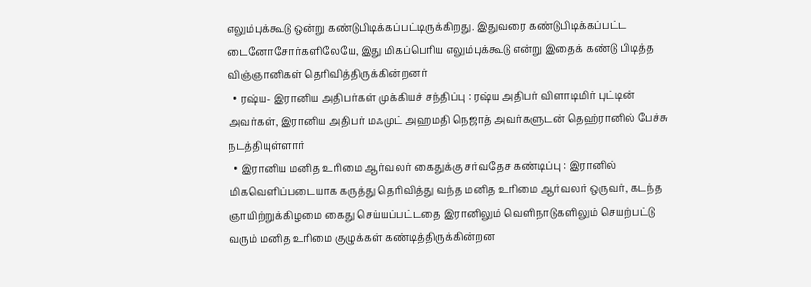எலும்புக்கூடு ஒன்று கண்டுபிடிக்கப்பட்டிருக்கிறது. இதுவரை கண்டுபிடிக்கப்பட்ட டைனோசோர்களிலேயே, இது மிகப்பெரிய எலும்புக்கூடு என்று இதைக் கண்டு பிடித்த விஞ்ஞானிகள் தெரிவித்திருக்கின்றனர்
  • ரஷ்ய- இரானிய அதிபர்கள் முக்கியச் சந்திப்பு : ரஷ்ய அதிபர் விளாடிமிர் புட்டின் அவர்கள், இரானிய அதிபர் மஃமுட் அஹமதி நெஜாத் அவர்களுடன் தெஹ்ரானில் பேச்சு நடத்தியுள்ளார்
  • இரானிய மனித உரிமை ஆர்வலர் கைதுக்கு சர்வதேச கண்டிப்பு : இரானில் மிகவெளிப்படையாக கருத்து தெரிவித்து வந்த மனித உரிமை ஆர்வலர் ஒருவர், கடந்த ஞாயிற்றுக்கிழமை கைது செய்யப்பட்டதை இரானிலும் வெளிநாடுகளிலும் செயற்பட்டு வரும் மனித உரிமை குழுக்கள் கண்டித்திருக்கின்றன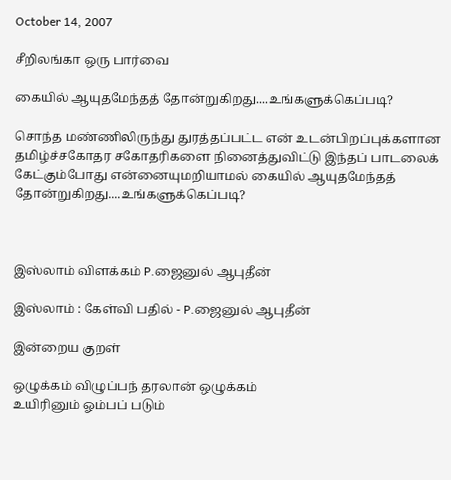October 14, 2007

சீறிலங்கா ஒரு பார்வை

கையில் ஆயுதமேந்தத் தோன்றுகிறது....உங்களுக்கெப்படி?

சொந்த மண்ணிலிருந்து துரத்தப்பட்ட என் உடன்பிறப்புக்களான தமிழ்ச்சகோதர சகோதரிகளை நினைத்துவிட்டு இந்தப் பாடலைக் கேட்கும்போது என்னையுமறியாமல் கையில் ஆயுதமேந்தத் தோன்றுகிறது....உங்களுக்கெப்படி?



இஸ்லாம் விளக்கம் P.ஜைனுல் ஆபுதீன்

இஸ்லாம் : கேள்வி பதில் - P.ஜைனுல் ஆபுதீன்

இன்றைய குறள்

ஒழுக்கம் விழுப்பந் தரலான் ஒழுக்கம்
உயிரினும் ஓம்பப் படும்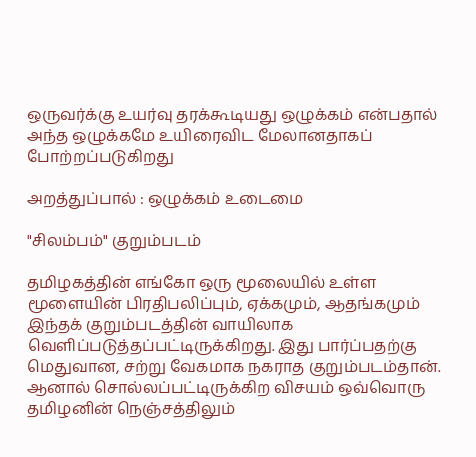ஒருவர்க்கு உயர்வு தரக்கூடியது ஒழுக்கம் என்பதால் அந்த ஒழுக்கமே உயிரைவிட மேலானதாகப் போற்றப்படுகிறது

அறத்துப்பால் : ஒழுக்கம் உடைமை

"சிலம்பம்" குறும்படம்

தமிழகத்தின் எங்கோ ஒரு மூலையில் உள்ள மூளையின் பிரதிபலிப்பும், ஏக்கமும், ஆதங்கமும் இந்தக் குறும்படத்தின் வாயிலாக வெளிப்படுத்தப்பட்டிருக்கிறது. இது பார்ப்பதற்கு மெதுவான, சற்று வேகமாக நகராத குறும்படம்தான். ஆனால் சொல்லப்பட்டிருக்கிற விசயம் ஒவ்வொரு தமிழனின் நெஞ்சத்திலும்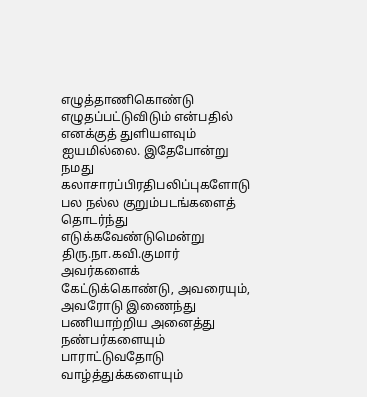எழுத்தாணிகொண்டு எழுதப்பட்டுவிடும் என்பதில் எனக்குத் துளியளவும் ஐயமில்லை. இதேபோன்று நமது கலாசாரப்பிரதிபலிப்புகளோடு பல நல்ல குறும்படங்களைத் தொடர்ந்து எடுக்கவேண்டுமென்று திரு.நா.கவி.குமார் அவர்களைக் கேட்டுக்கொண்டு, அவரையும், அவரோடு இணைந்து பணியாற்றிய அனைத்து நண்பர்களையும் பாராட்டுவதோடு வாழ்த்துக்களையும்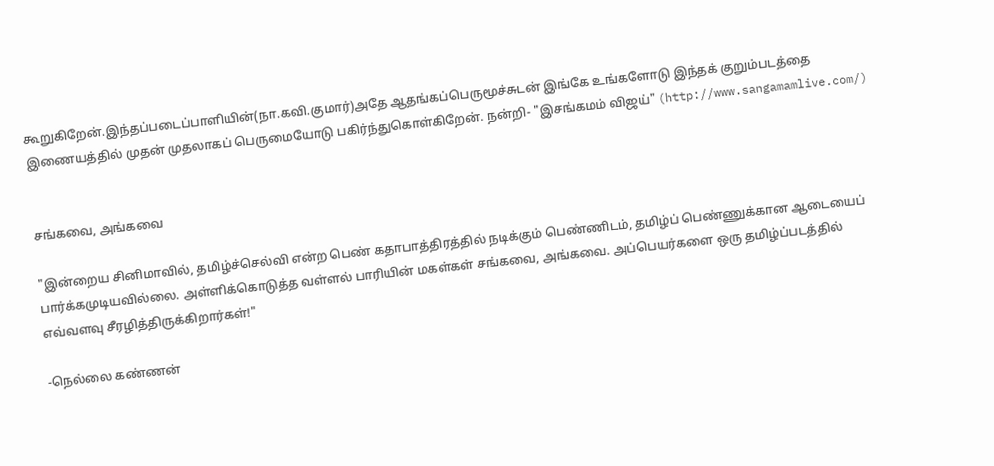கூறுகிறேன்.இந்தப்படைப்பாளியின்(நா.கவி.குமார்)அதே ஆதங்கப்பெருமூச்சுடன் இங்கே உங்களோடு இந்தக் குறும்படத்தை இணையத்தில் முதன் முதலாகப் பெருமையோடு பகிர்ந்துகொள்கிறேன். நன்றி- "இசங்கமம் விஜய்" (http://www.sangamamlive.com/)


சங்கவை, அங்கவை

"இன்றைய சினிமாவில், தமிழ்ச்செல்வி என்ற பெண் கதாபாத்திரத்தில் நடிக்கும் பெண்ணிடம், தமிழ்ப் பெண்ணுக்கான ஆடையைப் பார்க்கமுடியவில்லை. அள்ளிக்கொடுத்த வள்ளல் பாரியின் மகள்கள் சங்கவை, அங்கவை. அப்பெயர்களை ஒரு தமிழ்ப்படத்தில் எவ்வளவு சீரழித்திருக்கிறார்கள்!"

-நெல்லை கண்ணன்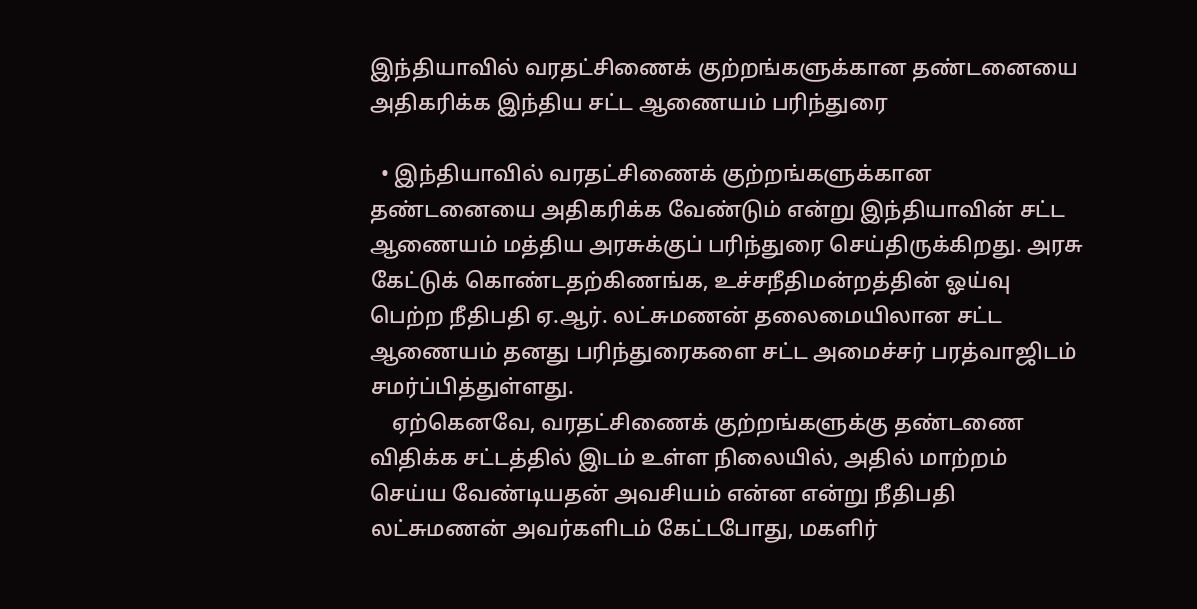இந்தியாவில் வரதட்சிணைக் குற்றங்களுக்கான தண்டனையை அதிகரிக்க இந்திய சட்ட ஆணையம் பரிந்துரை

  • இந்தியாவில் வரதட்சிணைக் குற்றங்களுக்கான தண்டனையை அதிகரிக்க வேண்டும் என்று இந்தியாவின் சட்ட ஆணையம் மத்திய அரசுக்குப் பரிந்துரை செய்திருக்கிறது. அரசு கேட்டுக் கொண்டதற்கிணங்க, உச்சநீதிமன்றத்தின் ஓய்வு பெற்ற நீதிபதி ஏ.ஆர். லட்சுமணன் தலைமையிலான சட்ட ஆணையம் தனது பரிந்துரைகளை சட்ட அமைச்சர் பரத்வாஜிடம் சமர்ப்பித்துள்ளது.
    ஏற்கெனவே, வரதட்சிணைக் குற்றங்களுக்கு தண்டணை விதிக்க சட்டத்தில் இடம் உள்ள நிலையில், அதில் மாற்றம் செய்ய வேண்டியதன் அவசியம் என்ன என்று நீதிபதி லட்சுமணன் அவர்களிடம் கேட்டபோது, மகளிர்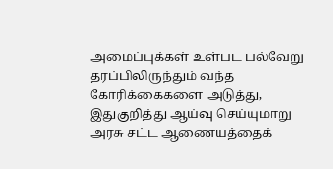அமைப்புக்கள் உள்பட பல்வேறு தரப்பிலிருந்தும் வந்த கோரிக்கைகளை அடுத்து, இதுகுறித்து ஆய்வு செய்யுமாறு அரசு சட்ட ஆணையத்தைக்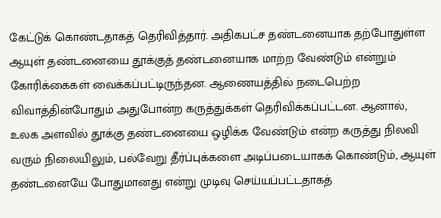கேட்டுக் கொண்டதாகத் தெரிவித்தார். அதிகபட்ச தண்டனையாக தற்போதுள்ள ஆயுள் தண்டனையை தூக்குத் தண்டனையாக மாற்ற வேண்டும் என்றும் கோரிக்கைகள் வைக்கப்பட்டிருந்தன. ஆணையத்தில் நடைபெற்ற விவாத்தின்போதும் அதுபோன்ற கருத்துக்கள் தெரிவிக்கப்பட்டன. ஆனால், உலக அளவில் தூக்கு தண்டனையை ஒழிக்க வேண்டும் என்ற கருத்து நிலவி வரும் நிலையிலும், பல்வேறு தீர்ப்புக்களை அடிப்படையாகக் கொண்டும், ஆயுள் தண்டனையே போதுமானது என்று முடிவு செய்யப்பட்டதாகத்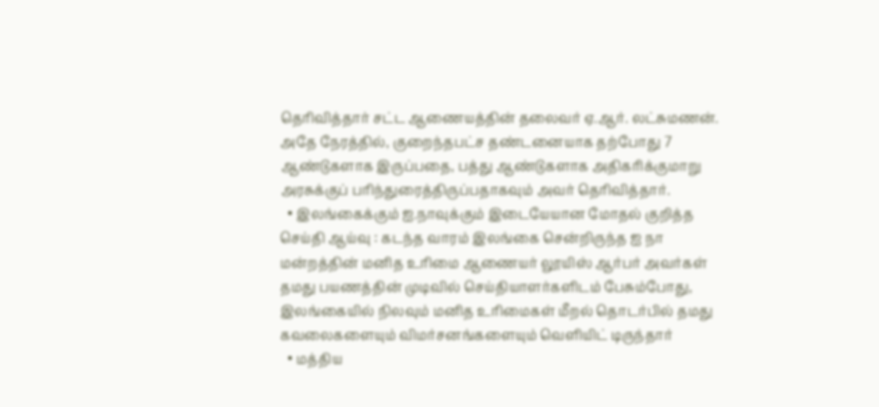தெரிவித்தார் சட்ட ஆணையத்தின் தலைவர் ஏ.ஆர். லட்சுமணன். அதே நேரத்தில், குறைந்தபட்ச தண்டனையாக தற்போது 7 ஆண்டுகளாக இருப்பதை, பத்து ஆண்டுகளாக அதிகரிக்குமாறு அரசுக்குப் பரிந்துரைத்திருப்பதாகவும் அவர் தெரிவித்தார்.
  • இலங்கைக்கும் ஐ.நாவுக்கும் இடையேயான மோதல் குறித்த செய்தி ஆய்வு : கடந்த வாரம் இலங்கை சென்றிருந்த ஐ நா மன்றத்தின் மனித உரிமை ஆணையர் லூயிஸ் ஆர்பர் அவர்கள் தமது பயணத்தின் முடிவில் செய்தியாளர்களிடம் பேசும்போது, இலங்கையில் நிலவும் மனித உரிமைகள் மீறல் தொடர்பில் தமது கவலைகளையும் விமர்சனங்களையும் வெளியிட் டிருந்தார்
  • மத்திய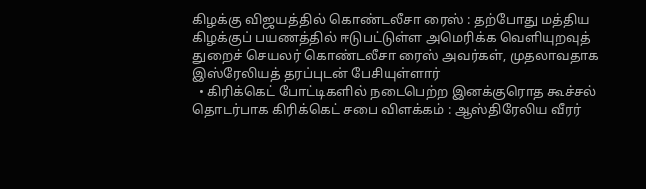கிழக்கு விஜயத்தில் கொண்டலீசா ரைஸ் : தற்போது மத்திய கிழக்குப் பயணத்தில் ஈடுபட்டுள்ள அமெரிக்க வெளியுறவுத் துறைச் செயலர் கொண்டலீசா ரைஸ் அவர்கள், முதலாவதாக இஸ்ரேலியத் தரப்புடன் பேசியுள்ளார்
  • கிரிக்கெட் போட்டிகளில் நடைபெற்ற இனக்குரொத கூச்சல் தொடர்பாக கிரிக்கெட் சபை விளக்கம் : ஆஸ்திரேலிய வீரர்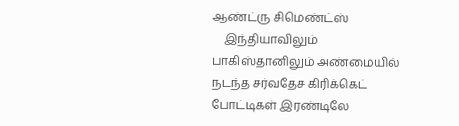ஆண்ட்ரு சிமெண்ட்ஸ்
    இந்தியாவிலும் பாகிஸ்தானிலும் அண்மையில் நடந்த சர்வதேச கிரிக்கெட் போட்டிகள் இரண்டிலே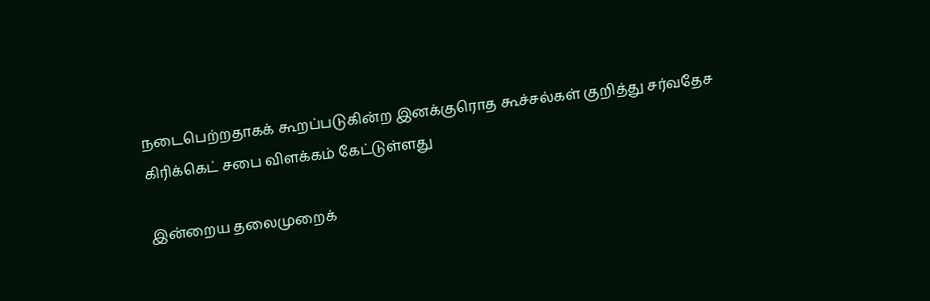நடைபெற்றதாகக் கூறப்படுகின்ற இனக்குரொத கூச்சல்கள் குறித்து சர்வதேச கிரிக்கெட் சபை விளக்கம் கேட்டுள்ளது

இன்றைய தலைமுறைக்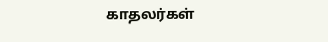காதலர்கள்